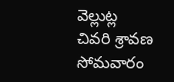వెల్లుట్ల
చివరి శ్రావణ సోమవారం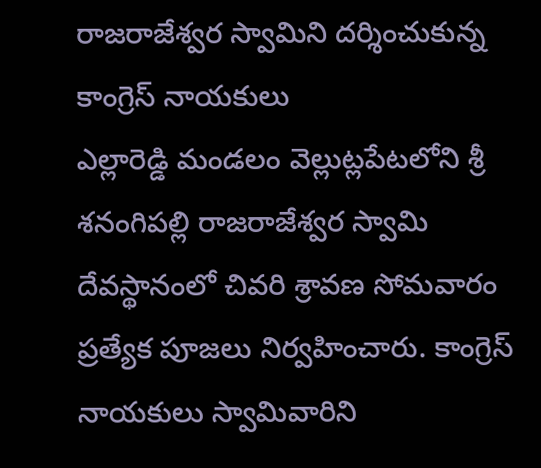రాజరాజేశ్వర స్వామిని దర్శించుకున్న కాంగ్రెస్ నాయకులు
ఎల్లారెడ్డి మండలం వెల్లుట్లపేటలోని శ్రీ శనంగిపల్లి రాజరాజేశ్వర స్వామి దేవస్థానంలో చివరి శ్రావణ సోమవారం ప్రత్యేక పూజలు నిర్వహించారు. కాంగ్రెస్ నాయకులు స్వామివారిని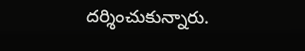దర్శించుకున్నారు.